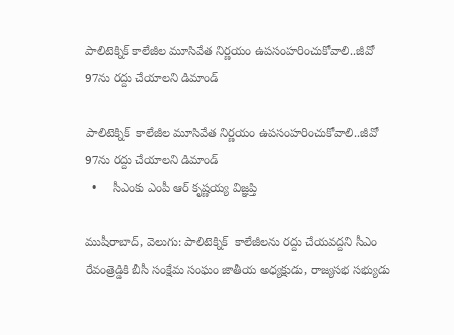పాలిటెక్నిక్ కాలేజీల మూసివేత నిర్ణయం ఉపసంహరించుకోవాలి..జీవో 97ను రద్దు చేయాలని డిమాండ్

పాలిటెక్నిక్  కాలేజీల మూసివేత నిర్ణయం ఉపసంహరించుకోవాలి..జీవో 97ను రద్దు చేయాలని డిమాండ్
  •     సీఎంకు ఎంపీ ఆర్ కృష్ణయ్య విజ్ఞప్తి

ముషీరాబాద్, వెలుగు: పాలిటెక్నిక్  కాలేజీలను రద్దు చేయవద్దని సీఎం రేవంత్రెడ్డికి బీసీ సంక్షేమ సంఘం జాతీయ అధ్యక్షుడు, రాజ్యసభ సభ్యుడు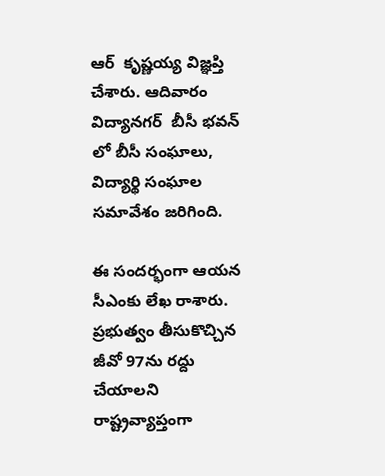ఆర్  కృష్ణయ్య విజ్ఞప్తి చేశారు. ఆదివారం విద్యానగర్  బీసీ భవన్ లో బీసీ సంఘాలు, విద్యార్థి సంఘాల సమావేశం జరిగింది.

ఈ సందర్భంగా ఆయన సీఎంకు లేఖ రాశారు. ప్రభుత్వం తీసుకొచ్చిన జీవో 97ను రద్దు చేయాలని రాష్ట్రవ్యాప్తంగా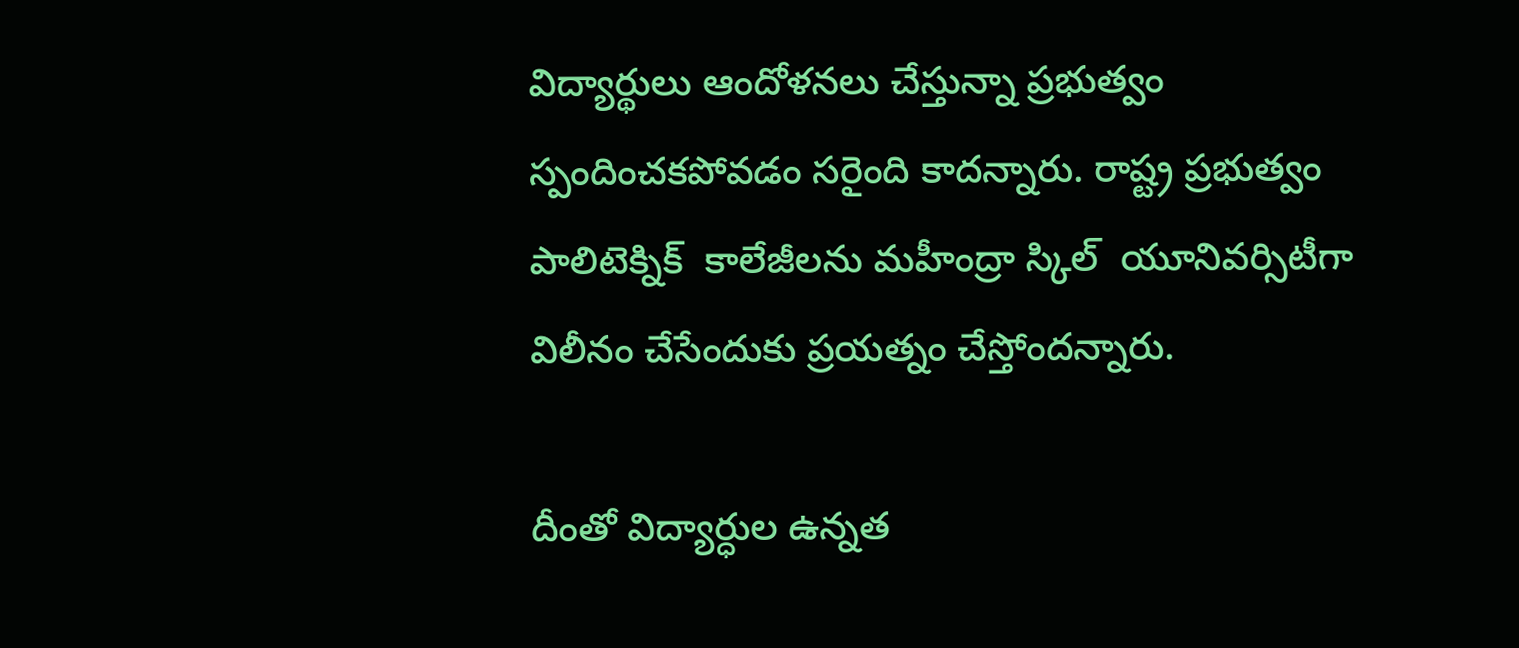విద్యార్థులు ఆందోళనలు చేస్తున్నా ప్రభుత్వం స్పందించకపోవడం సరైంది కాదన్నారు. రాష్ట్ర ప్రభుత్వం పాలిటెక్నిక్  కాలేజీలను మహీంద్రా స్కిల్  యూనివర్సిటీగా విలీనం చేసేందుకు ప్రయత్నం చేస్తోందన్నారు.

దీంతో విద్యార్ధుల ఉన్నత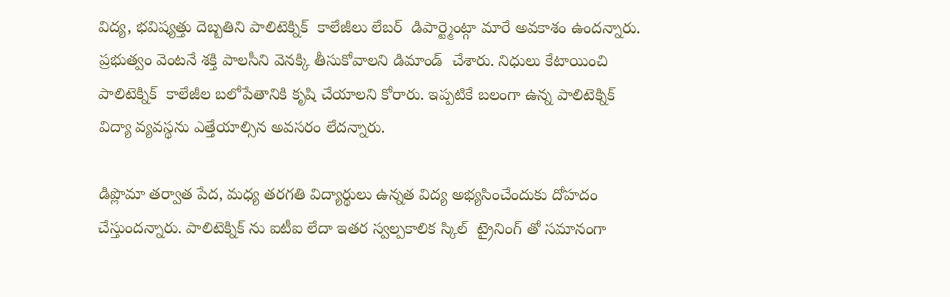విద్య, భవిష్యత్తు దెబ్బతిని పాలిటెక్నిక్  కాలేజీలు లేబర్  డిపార్ట్మెంట్గా మారే అవకాశం ఉందన్నారు. ప్రభుత్వం వెంటనే శక్తి పాలసీని వెనక్కి తీసుకోవాలని డిమాండ్  చేశారు. నిధులు కేటాయించి పాలిటెక్నిక్  కాలేజీల బలోపేతానికి కృషి చేయాలని కోరారు. ఇప్పటికే బలంగా ఉన్న పాలిటెక్నిక్  విద్యా వ్యవస్థను ఎత్తేయాల్సిన అవసరం లేదన్నారు.

డిప్లొమా తర్వాత పేద, మధ్య తరగతి విద్యార్థులు ఉన్నత విద్య అభ్యసించేందుకు దోహదం చేస్తుందన్నారు. పాలిటెక్నిక్ ను ఐటీఐ లేదా ఇతర స్వల్పకాలిక స్కిల్  ట్రైనింగ్ తో సమానంగా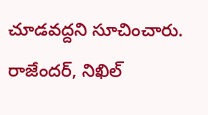చూడవద్దని సూచించారు. రాజేందర్, నిఖిల్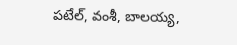పటేల్, వంశీ, బాలయ్య,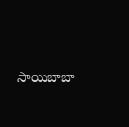సాయిబాబా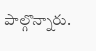పాల్గొన్నారు.